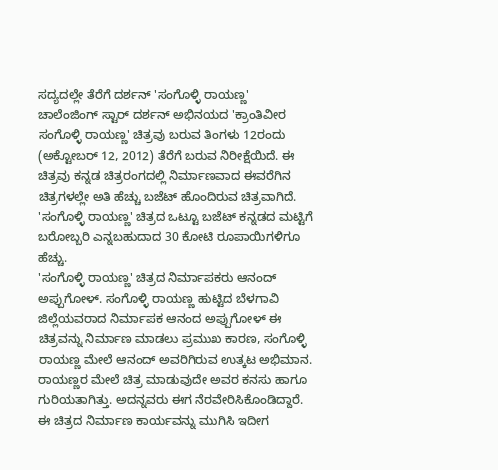ಸದ್ಯದಲ್ಲೇ ತೆರೆಗೆ ದರ್ಶನ್ 'ಸಂಗೊಳ್ಳಿ ರಾಯಣ್ಣ'
ಚಾಲೆಂಜಿಂಗ್ ಸ್ಟಾರ್ ದರ್ಶನ್ ಅಭಿನಯದ 'ಕ್ರಾಂತಿವೀರ ಸಂಗೊಳ್ಳಿ ರಾಯಣ್ಣ' ಚಿತ್ರವು ಬರುವ ತಿಂಗಳು 12ರಂದು (ಅಕ್ಟೋಬರ್ 12, 2012) ತೆರೆಗೆ ಬರುವ ನಿರೀಕ್ಷೆಯಿದೆ. ಈ ಚಿತ್ರವು ಕನ್ನಡ ಚಿತ್ರರಂಗದಲ್ಲಿ ನಿರ್ಮಾಣವಾದ ಈವರೆಗಿನ ಚಿತ್ರಗಳಲ್ಲೇ ಅತಿ ಹೆಚ್ಚು ಬಜೆಟ್ ಹೊಂದಿರುವ ಚಿತ್ರವಾಗಿದೆ. 'ಸಂಗೊಳ್ಳಿ ರಾಯಣ್ಣ' ಚಿತ್ರದ ಒಟ್ಟೂ ಬಜೆಟ್ ಕನ್ನಡದ ಮಟ್ಟಿಗೆ ಬರೋಬ್ಬರಿ ಎನ್ನಬಹುದಾದ 30 ಕೋಟಿ ರೂಪಾಯಿಗಳಿಗೂ ಹೆಚ್ಚು.
'ಸಂಗೊಳ್ಳಿ ರಾಯಣ್ಣ' ಚಿತ್ರದ ನಿರ್ಮಾಪಕರು ಆನಂದ್ ಅಪ್ಪುಗೋಳ್. ಸಂಗೊಳ್ಳಿ ರಾಯಣ್ಣ ಹುಟ್ಟಿದ ಬೆಳಗಾವಿ ಜಿಲ್ಲೆಯವರಾದ ನಿರ್ಮಾಪಕ ಆನಂದ ಅಪ್ಪುಗೋಳ್ ಈ ಚಿತ್ರವನ್ನು ನಿರ್ಮಾಣ ಮಾಡಲು ಪ್ರಮುಖ ಕಾರಣ, ಸಂಗೊಳ್ಳಿ ರಾಯಣ್ಣ ಮೇಲೆ ಆನಂದ್ ಅವರಿಗಿರುವ ಉತ್ಕಟ ಅಭಿಮಾನ. ರಾಯಣ್ಣರ ಮೇಲೆ ಚಿತ್ರ ಮಾಡುವುದೇ ಅವರ ಕನಸು ಹಾಗೂ ಗುರಿಯತಾಗಿತ್ತು. ಅದನ್ನವರು ಈಗ ನೆರವೇರಿಸಿಕೊಂಡಿದ್ದಾರೆ.
ಈ ಚಿತ್ರದ ನಿರ್ಮಾಣ ಕಾರ್ಯವನ್ನು ಮುಗಿಸಿ ಇದೀಗ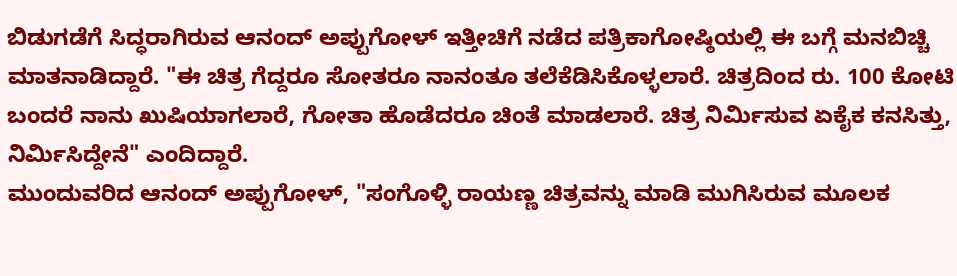ಬಿಡುಗಡೆಗೆ ಸಿದ್ಧರಾಗಿರುವ ಆನಂದ್ ಅಪ್ಪುಗೋಳ್ ಇತ್ತೀಚಿಗೆ ನಡೆದ ಪತ್ರಿಕಾಗೋಷ್ಠಿಯಲ್ಲಿ ಈ ಬಗ್ಗೆ ಮನಬಿಚ್ಚಿ ಮಾತನಾಡಿದ್ದಾರೆ. "ಈ ಚಿತ್ರ ಗೆದ್ದರೂ ಸೋತರೂ ನಾನಂತೂ ತಲೆಕೆಡಿಸಿಕೊಳ್ಳಲಾರೆ. ಚಿತ್ರದಿಂದ ರು. 100 ಕೋಟಿ ಬಂದರೆ ನಾನು ಖುಷಿಯಾಗಲಾರೆ, ಗೋತಾ ಹೊಡೆದರೂ ಚಿಂತೆ ಮಾಡಲಾರೆ. ಚಿತ್ರ ನಿರ್ಮಿಸುವ ಏಕೈಕ ಕನಸಿತ್ತು, ನಿರ್ಮಿಸಿದ್ದೇನೆ" ಎಂದಿದ್ದಾರೆ.
ಮುಂದುವರಿದ ಆನಂದ್ ಅಪ್ಪುಗೋಳ್, "ಸಂಗೊಳ್ಳಿ ರಾಯಣ್ಣ ಚಿತ್ರವನ್ನು ಮಾಡಿ ಮುಗಿಸಿರುವ ಮೂಲಕ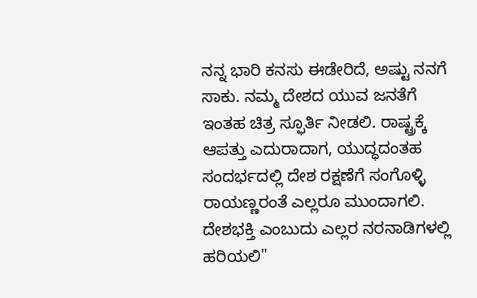ನನ್ನ ಭಾರಿ ಕನಸು ಈಡೇರಿದೆ, ಅಷ್ಟು ನನಗೆ ಸಾಕು. ನಮ್ಮ ದೇಶದ ಯುವ ಜನತೆಗೆ ಇಂತಹ ಚಿತ್ರ ಸ್ಫೂರ್ತಿ ನೀಡಲಿ. ರಾಷ್ಟ್ರಕ್ಕೆ ಆಪತ್ತು ಎದುರಾದಾಗ, ಯುದ್ಧದಂತಹ ಸಂದರ್ಭದಲ್ಲಿ ದೇಶ ರಕ್ಷಣೆಗೆ ಸಂಗೊಳ್ಳಿ ರಾಯಣ್ಣರಂತೆ ಎಲ್ಲರೂ ಮುಂದಾಗಲಿ. ದೇಶಭಕ್ತಿ ಎಂಬುದು ಎಲ್ಲರ ನರನಾಡಿಗಳಲ್ಲಿ ಹರಿಯಲಿ"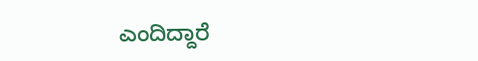ಎಂದಿದ್ದಾರೆ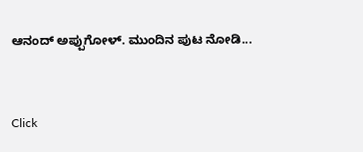ಆನಂದ್ ಅಪ್ಪುಗೋಳ್. ಮುಂದಿನ ಪುಟ ನೋಡಿ...


Click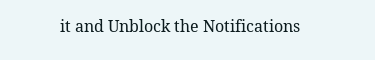it and Unblock the Notifications